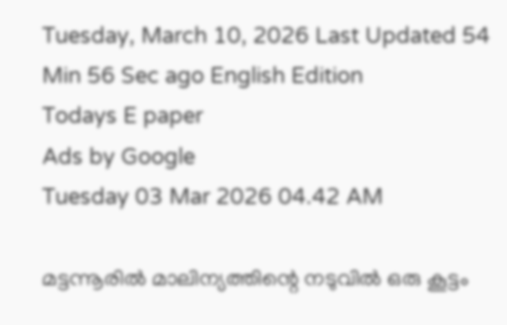Tuesday, March 10, 2026 Last Updated 54 Min 56 Sec ago English Edition
Todays E paper
Ads by Google
Tuesday 03 Mar 2026 04.42 AM

മട്ടന്നൂരില്‍ മാലിന്യത്തിന്റെ നടുവില്‍ ഒരു കൂട്ടം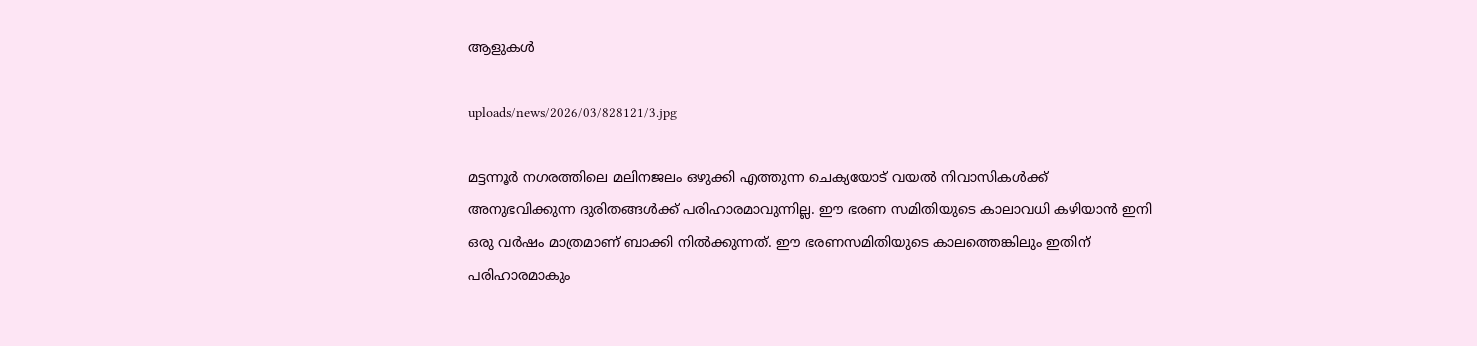ആളുകള്‍

uploads/news/2026/03/828121/3.jpg

മട്ടന്നൂര്‍ നഗരത്തിലെ മലിനജലം ഒഴുക്കി എത്തുന്ന ചെക്യയോട്‌ വയല്‍ നിവാസികള്‍ക്ക്‌ അനുഭവിക്കുന്ന ദുരിതങ്ങള്‍ക്ക്‌ പരിഹാരമാവുന്നില്ല. ഈ ഭരണ സമിതിയുടെ കാലാവധി കഴിയാന്‍ ഇനി ഒരു വര്‍ഷം മാത്രമാണ്‌ ബാക്കി നില്‍ക്കുന്നത്‌. ഈ ഭരണസമിതിയുടെ കാലത്തെങ്കിലും ഇതിന്‌ പരിഹാരമാകും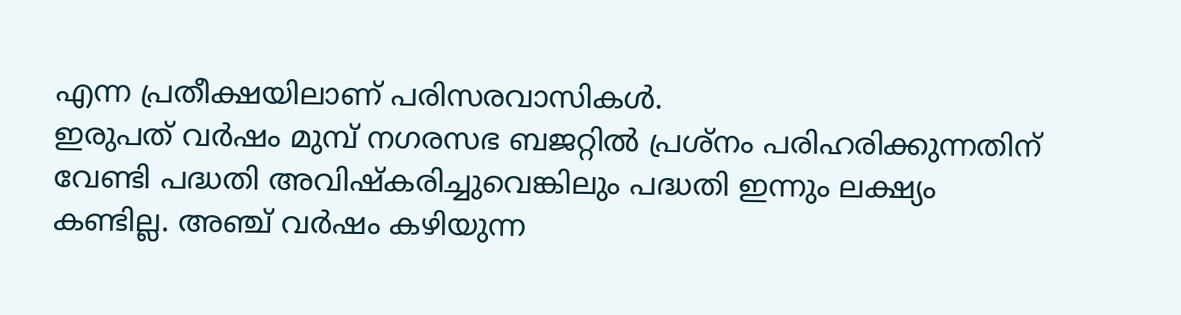എന്ന പ്രതീക്ഷയിലാണ്‌ പരിസരവാസികള്‍.
ഇരുപത്‌ വര്‍ഷം മുമ്പ്‌ നഗരസഭ ബജറ്റില്‍ പ്രശ്‌നം പരിഹരിക്കുന്നതിന്‌ വേണ്ടി പദ്ധതി അവിഷ്‌കരിച്ചുവെങ്കിലും പദ്ധതി ഇന്നും ലക്ഷ്യം കണ്ടില്ല. അഞ്ച്‌ വര്‍ഷം കഴിയുന്ന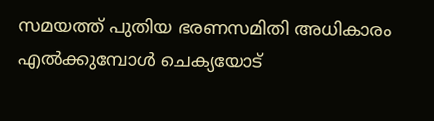സമയത്ത്‌ പുതിയ ഭരണസമിതി അധികാരം എല്‍ക്കുമ്പോള്‍ ചെക്യയോട്‌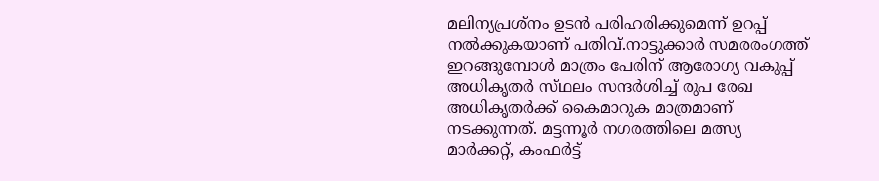മലിന്യപ്രശ്‌നം ഉടന്‍ പരിഹരിക്കുമെന്ന്‌ ഉറപ്പ്‌ നല്‍ക്കുകയാണ്‌ പതിവ്‌.നാട്ടുക്കാര്‍ സമരരംഗത്ത്‌ ഇറങ്ങുമ്പോള്‍ മാത്രം പേരിന്‌ ആരോഗ്യ വകുപ്പ്‌ അധികൃതര്‍ സ്‌ഥലം സന്ദര്‍ശിച്ച്‌ രുപ രേഖ അധികൃതര്‍ക്ക്‌ കൈമാറുക മാത്രമാണ്‌ നടക്കുന്നത്‌. മട്ടന്നൂര്‍ നഗരത്തിലെ മത്സ്യ മാര്‍ക്കറ്റ്‌, കംഫര്‍ട്ട്‌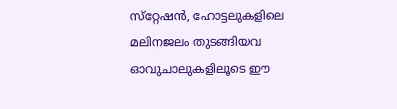സ്‌റ്റേഷന്‍, ഹോട്ടലുകളിലെ മലിനജലം തുടങ്ങിയവ ഓവുചാലുകളിലൂടെ ഈ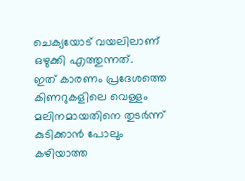ചെക്യയോട്‌ വയലിലാണ്‌ ഒഴുക്കി എത്തുന്നത്‌.
ഇത്‌ കാരണം പ്രദേശത്തെ കിണറുകളിലെ വെള്ളം മലിനമായതിനെ തുടര്‍ന്ന്‌ കുടിക്കാന്‍ പോലും കഴിയാത്ത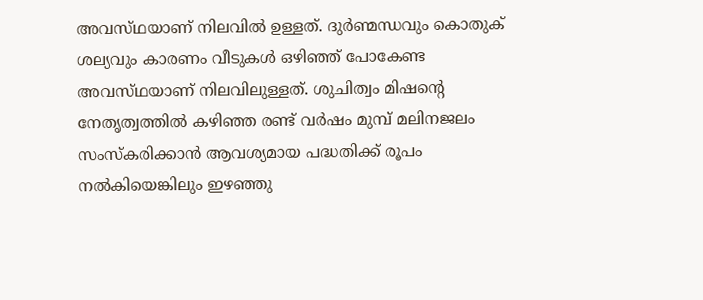അവസ്‌ഥയാണ്‌ നിലവില്‍ ഉള്ളത്‌. ദുര്‍ണ്മന്ധവും കൊതുക്‌ ശല്യവും കാരണം വീടുകള്‍ ഒഴിഞ്ഞ്‌ പോകേണ്ട അവസ്‌ഥയാണ്‌ നിലവിലുള്ളത്‌. ശുചിത്വം മിഷന്റെ നേതൃത്വത്തില്‍ കഴിഞ്ഞ രണ്ട്‌ വര്‍ഷം മുമ്പ്‌ മലിനജലം സംസ്‌കരിക്കാന്‍ ആവശ്യമായ പദ്ധതിക്ക്‌ രൂപം നല്‍കിയെങ്കിലും ഇഴഞ്ഞു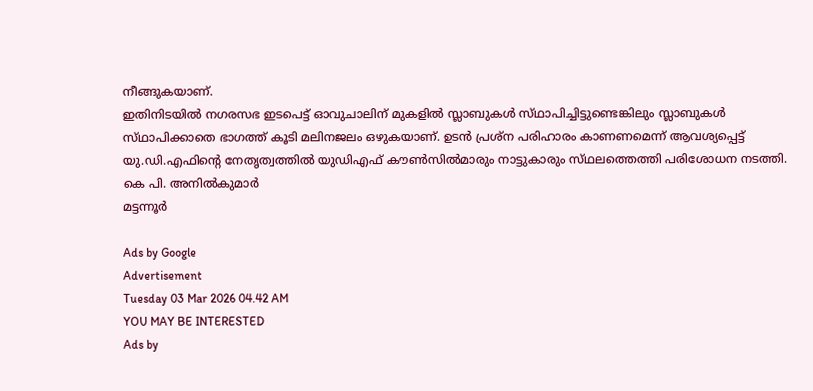നീങ്ങുകയാണ്‌.
ഇതിനിടയില്‍ നഗരസഭ ഇടപെട്ട്‌ ഓവുചാലിന്‌ മുകളില്‍ സ്ലാബുകള്‍ സ്‌ഥാപിച്ചിട്ടുണ്ടെങ്കിലും സ്ലാബുകള്‍ സ്‌ഥാപിക്കാതെ ഭാഗത്ത്‌ കൂടി മലിനജലം ഒഴുകയാണ്‌. ഉടന്‍ പ്രശ്‌ന പരിഹാരം കാണണമെന്ന്‌ ആവശ്യപ്പെട്ട്‌ യു.ഡി.എഫിന്റെ നേതൃത്വത്തില്‍ യുഡിഎഫ്‌ കൗണ്‍സില്‍മാരും നാട്ടുകാരും സ്‌ഥലത്തെത്തി പരിശോധന നടത്തി.
കെ പി. അനില്‍കുമാര്‍
മട്ടന്നൂര്‍

Ads by Google
Advertisement
Tuesday 03 Mar 2026 04.42 AM
YOU MAY BE INTERESTED
Ads by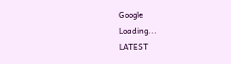Google
Loading...
LATEST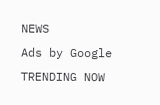NEWS
Ads by Google
TRENDING NOW